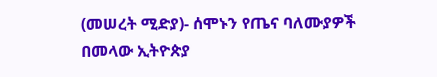(መሠረት ሚድያ)- ሰሞኑን የጤና ባለሙያዎች በመላው ኢትዮጵያ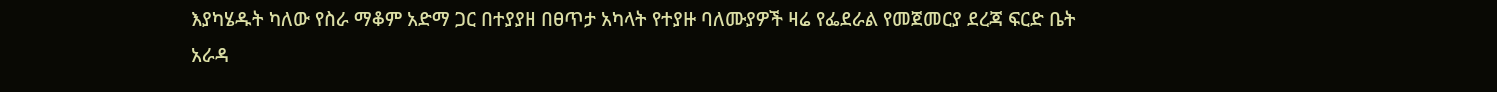እያካሄዱት ካለው የስራ ማቆም አድማ ጋር በተያያዘ በፀጥታ አካላት የተያዙ ባለሙያዎች ዛሬ የፌደራል የመጀመርያ ደረጃ ፍርድ ቤት አራዳ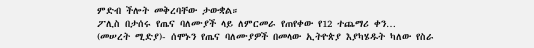ምድብ ችሎት መቅረባቸው ታውቋል።
ፖሊስ በታሰሩ የጤና ባለሙያች ላይ ለምርመራ የጠየቀው የ12 ተጨማሪ ቀን…
(መሠረት ሚድያ)- ሰሞኑን የጤና ባለሙያዎች በመላው ኢትዮጵያ እያካሄዱት ካለው የስራ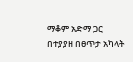ማቆም አድማ ጋር በተያያዘ በፀጥታ አካላት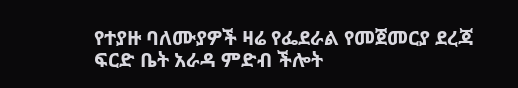የተያዙ ባለሙያዎች ዛሬ የፌደራል የመጀመርያ ደረጃ ፍርድ ቤት አራዳ ምድብ ችሎት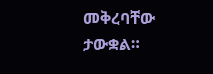መቅረባቸው ታውቋል።